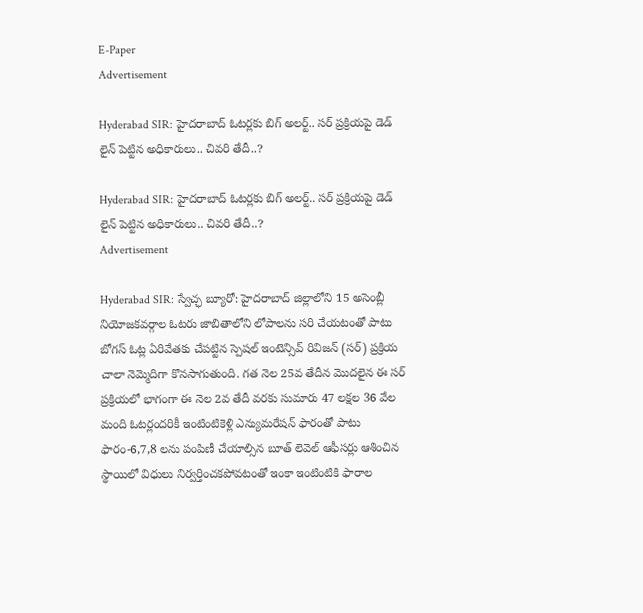E-Paper
Advertisement

Hyderabad SIR: హైదరాబాద్ ఓటర్లకు బిగ్ అలర్ట్.. సర్ ప్రక్రియపై డెడ్ లైన్ పెట్టిన అధికారులు.. చివరి తేదీ..?

Hyderabad SIR: హైదరాబాద్ ఓటర్లకు బిగ్ అలర్ట్.. సర్ ప్రక్రియపై డెడ్ లైన్ పెట్టిన అధికారులు.. చివరి తేదీ..?
Advertisement

Hyderabad SIR: స్వేచ్ఛ బ్యూరో: హైదరాబాద్ జిల్లాలోని 15 అసెంబ్లీ నియోజకవర్గాల ఓటరు జాబితాలోని లోపాలను సరి చేయటంతో పాటు బోగస్ ఓట్ల ఏరివేతకు చేపట్టిన స్పెషల్ ఇంటెన్సివ్ రివిజన్ (సర్) ప్రక్రియ చాలా నెమ్మెదిగా కొనసాగుతుంది. గత నెల 25వ తేదీన మొదలైన ఈ సర్ ప్రక్రియలో భాగంగా ఈ నెల 2వ తేదీ వరకు సుమారు 47 లక్షల 36 వేల మంది ఓటర్లందరికీ ఇంటింటికెళ్లి ఎన్యుమరేషన్ ఫారంతో పాటు ఫారం-6,7,8 లను పంపిణీ చేయాల్సిన బూత్ లెవెల్ ఆఫీసర్లు ఆశించిన స్థాయిలో విధులు నిర్వర్తించకపోవటంతో ఇంకా ఇంటింటికి ఫారాల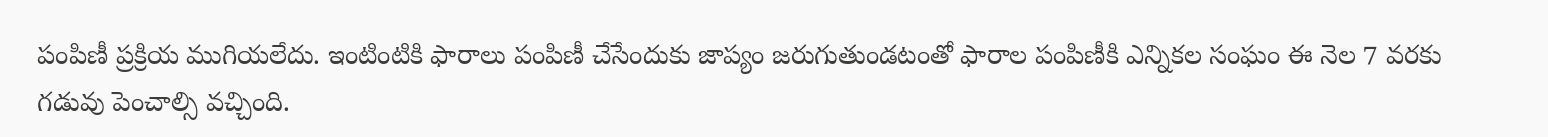పంపిణీ ప్రక్రియ ముగియలేదు. ఇంటింటికి ఫారాలు పంపిణీ చేసేందుకు జాప్యం జరుగుతుండటంతో ఫారాల పంపిణీకి ఎన్నికల సంఘం ఈ నెల 7 వరకు గడువు పెంచాల్సి వచ్చింది.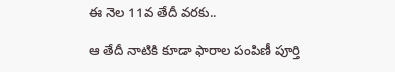ఈ నెల 11వ తేదీ వరకు..

ఆ తేదీ నాటికి కూడా ఫారాల పంపిణీ పూర్తి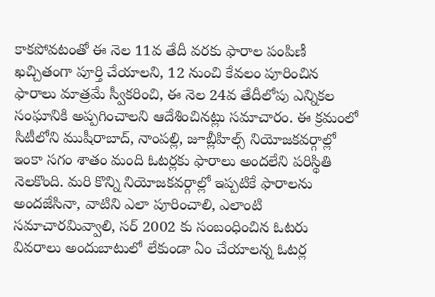కాకపోవటంతో ఈ నెల 11వ తేదీ వరకు ఫారాల పంపిణీ ఖచ్చితంగా పూర్తి చేయాలని, 12 నుంచి కేవలం పూరించిన ఫారాలు మాత్రమే స్వీకరించి, ఈ నెల 24వ తేదీలోపు ఎన్నికల సంఘానికి అప్పగించాలని ఆదేశించినట్లు సమాచారం. ఈ క్రమంలో సిటీలోని ముషీరాబాద్, నాంపల్లి, జూబ్లీహిల్స్ నియోజకవర్గాల్లో ఇంకా సగం శాతం మంది ఓటర్లకు ఫారాలు అందలేని పరిస్థితి నెలకొంది. మరి కొన్ని నియోజకవర్గాల్లో ఇప్పటికే ఫారాలను అందజేసినా, వాటిని ఎలా పూరించాలి, ఎలాంటి సమాచారమివ్వాలి, సర్ 2002 కు సంబంధించిన ఓటరు వివరాలు అందుబాటులో లేకుండా ఏం చేయాలన్న ఓటర్ల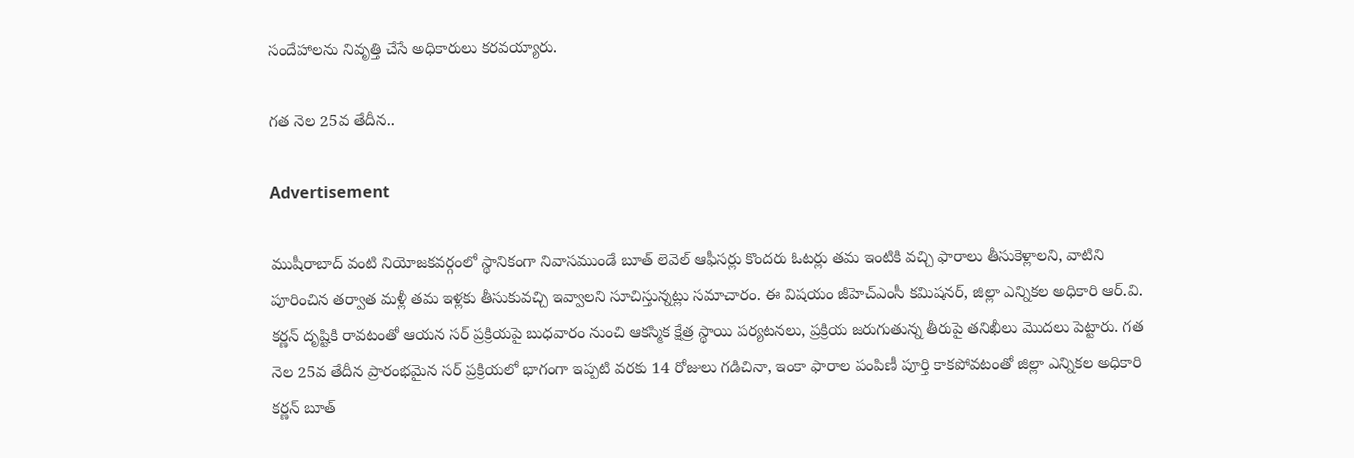సందేహాలను నివృత్తి చేసే అధికారులు కరవయ్యారు.

గత నెల 25వ తేదీన..

Advertisement

ముషీరాబాద్ వంటి నియోజకవర్గంలో స్థానికంగా నివాసముండే బూత్ లెవెల్ ఆఫీసర్లు కొందరు ఓటర్లు తమ ఇంటికి వచ్చి ఫారాలు తీసుకెళ్లాలని, వాటిని పూరించిన తర్వాత మళ్లీ తమ ఇళ్లకు తీసుకువచ్చి ఇవ్వాలని సూచిస్తున్నట్లు సమాచారం. ఈ విషయం జీహెచ్ఎంసీ కమిషనర్, జిల్లా ఎన్నికల అధికారి ఆర్.వి. కర్ణన్ దృష్టికి రావటంతో ఆయన సర్ ప్రక్రియపై బుధవారం నుంచి ఆకస్మిక క్షేత్ర స్థాయి పర్యటనలు, ప్రక్రియ జరుగుతున్న తీరుపై తనిఖీలు మొదలు పెట్టారు. గత నెల 25వ తేదీన ప్రారంభమైన సర్ ప్రక్రియలో భాగంగా ఇప్పటి వరకు 14 రోజులు గడిచినా, ఇంకా ఫారాల పంపిణీ పూర్తి కాకపోవటంతో జిల్లా ఎన్నికల అధికారి కర్ణన్ బూత్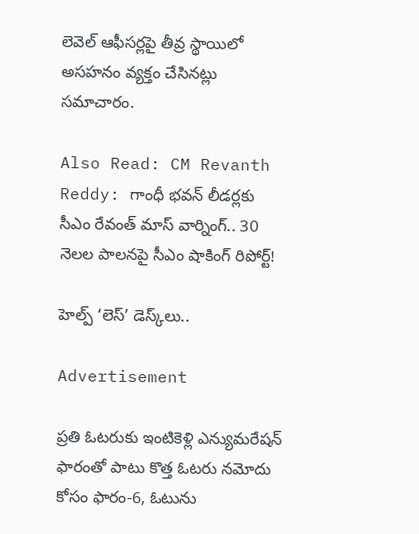లెవెల్ ఆఫీసర్లపై తీవ్ర స్థాయిలో అసహనం వ్యక్తం చేసినట్లు సమాచారం.

Also Read: CM Revanth Reddy: గాంధీ భవన్ లీడర్లకు సీఎం రేవంత్ మాస్ వార్నింగ్.. 30 నెలల పాలనపై సీఎం షాకింగ్ రిపోర్ట్!

హెల్ప్ ‘లెస్’ డెస్క్‌లు..

Advertisement

ప్రతి ఓటరుకు ఇంటికెళ్లి ఎన్యుమరేషన్ ఫారంతో పాటు కొత్త ఓటరు నమోదు కోసం ఫారం-6, ఓటును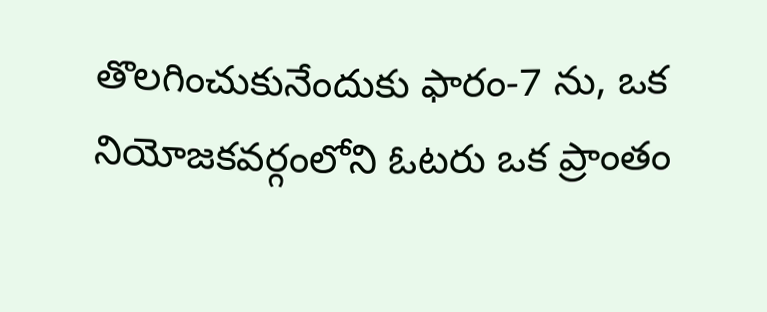తొలగించుకునేందుకు ఫారం-7 ను, ఒక నియోజకవర్గంలోని ఓటరు ఒక ప్రాంతం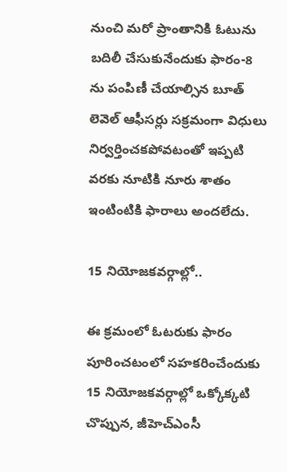నుంచి మరో ప్రాంతానికి ఓటును బదిలీ చేసుకునేందుకు ఫారం-8 ను పంపిణీ చేయాల్సిన బూత్ లెవెల్ ఆఫీసర్లు సక్రమంగా విధులు నిర్వర్తించకపోవటంతో ఇప్పటి వరకు నూటికి నూరు శాతం ఇంటింటికి ఫారాలు అందలేదు.

15 నియోజకవర్గాల్లో..

ఈ క్రమంలో ఓటరుకు ఫారం పూరించటంలో సహకరించేందుకు 15 నియోజకవర్గాల్లో ఒక్కోక్కటి చొప్పున, జీహెచ్ఎంసీ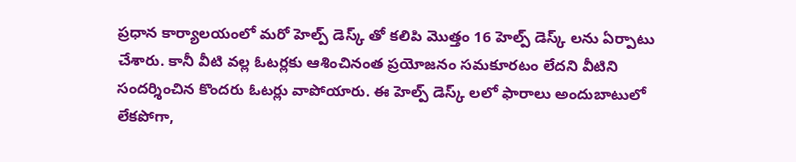ప్రధాన కార్యాలయంలో మరో హెల్ప్ డెస్క్ తో కలిపి మొత్తం 16 హెల్ప్ డెస్క్ లను ఏర్పాటు చేశారు. కానీ వీటి వల్ల ఓటర్లకు ఆశించినంత ప్రయోజనం సమకూరటం లేదని వీటిని సందర్శించిన కొందరు ఓటర్లు వాపోయారు. ఈ హెల్ప్ డెస్క్ లలో ఫారాలు అందుబాటులో లేకపోగా,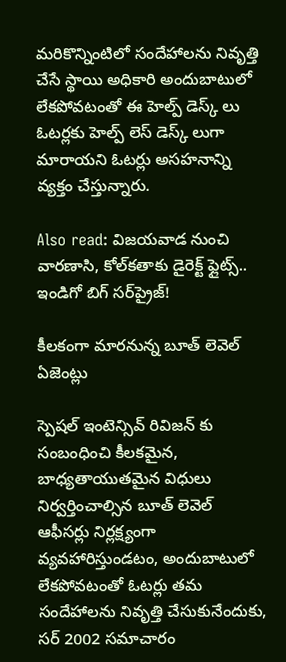మరికొన్నింటిలో సందేహాలను నివృత్తి చేసే స్థాయి అధికారి అందుబాటులో లేకపోవటంతో ఈ హెల్ప్ డెస్క్ లు ఓటర్లకు హెల్ప్ లెస్ డెస్క్ లుగా మారాయని ఓటర్లు అసహనాన్ని వ్యక్తం చేస్తున్నారు.

Also read: విజయవాడ నుంచి వారణాసి, కోల్‌కతాకు డైరెక్ట్ ఫ్లైట్స్.. ఇండిగో బిగ్ సర్‌ప్రైజ్!

కీలకంగా మారనున్న బూత్ లెవెల్ ఏజెంట్లు

స్పెషల్ ఇంటెన్సివ్ రివిజన్ కు సంబంధించి కీలకమైన, బాధ్యతాయుతమైన విధులు నిర్వర్తించాల్సిన బూత్ లెవెల్ ఆఫీసర్లు నిర్లక్ష్యంగా వ్యవహారిస్తుండటం, అందుబాటులో లేకపోవటంతో ఓటర్లు తమ సందేహాలను నివృత్తి చేసుకునేందుకు, సర్ 2002 సమాచారం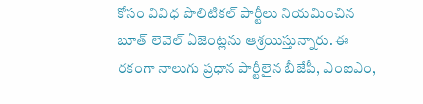కోసం వివిధ పొలిటికల్ పార్టీలు నియమించిన బూత్ లెవెల్ ఏజెంట్లను ఆశ్రయిస్తున్నారు. ఈ రకంగా నాలుగు ప్రధాన పార్టీలైన బీజేపీ, ఎంఐఎం,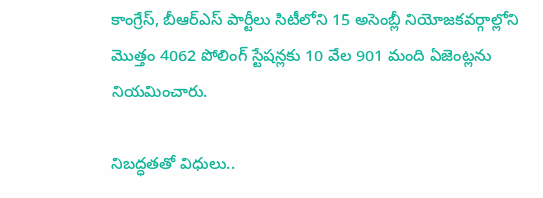కాంగ్రేస్, బీఆర్ఎస్ పార్టీలు సిటీలోని 15 అసెంబ్లీ నియోజకవర్గాల్లోని మొత్తం 4062 పోలింగ్ స్టేషన్లకు 10 వేల 901 మంది ఏజెంట్లను నియమించారు.

నిబద్ధతతో విధులు..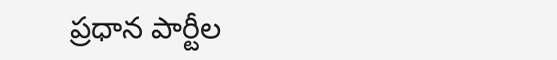ప్రధాన పార్టీల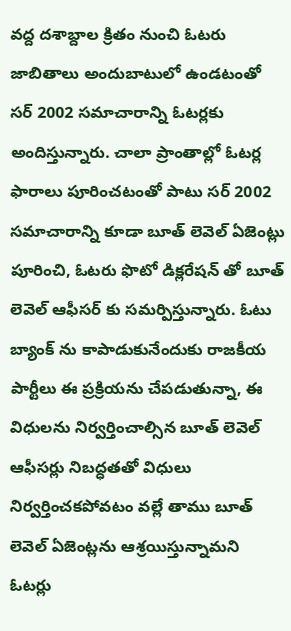వద్ద దశాబ్దాల క్రితం నుంచి ఓటరు జాబితాలు అందుబాటులో ఉండటంతో సర్ 2002 సమాచారాన్ని ఓటర్లకు అందిస్తున్నారు. చాలా ప్రాంతాల్లో ఓటర్ల ఫారాలు పూరించటంతో పాటు సర్ 2002 సమాచారాన్ని కూడా బూత్ లెవెల్ ఏజెంట్లు పూరించి, ఓటరు ఫొటో డిక్లరేషన్ తో బూత్ లెవెల్ ఆఫీసర్ కు సమర్పిస్తున్నారు. ఓటు బ్యాంక్ ను కాపాడుకునేందుకు రాజకీయ పార్టీలు ఈ ప్రక్రియను చేపడుతున్నా, ఈ విధులను నిర్వర్తించాల్సిన బూత్ లెవెల్ ఆఫీసర్లు నిబద్ధతతో విధులు నిర్వర్తించకపోవటం వల్లే తాము బూత్ లెవెల్ ఏజెంట్లను ఆశ్రయిస్తున్నామని ఓటర్లు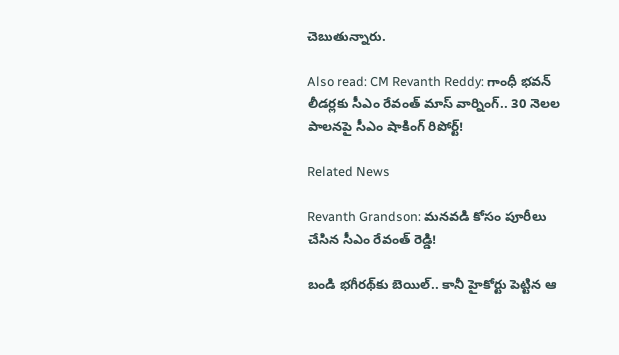చెబుతున్నారు.

Also read: CM Revanth Reddy: గాంధీ భవన్ లీడర్లకు సీఎం రేవంత్ మాస్ వార్నింగ్.. 30 నెలల పాలనపై సీఎం షాకింగ్ రిపోర్ట్!

Related News

Revanth Grandson: మనవడి కోసం పూరీలు చేసిన సీఎం రేవంత్ రెడ్డి!

బండి భగీరథ్‌కు బెయిల్.. కానీ హైకోర్టు పెట్టిన ఆ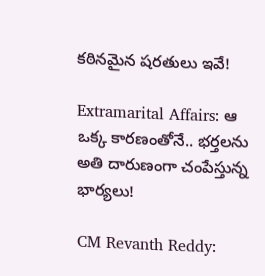కఠినమైన షరతులు ఇవే!

Extramarital Affairs: ఆ ఒక్క కారణంతోనే.. భర్తలను అతి దారుణంగా చంపేస్తున్న భార్యలు!

CM Revanth Reddy: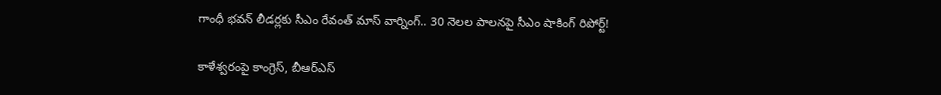గాంధీ భవన్ లీడర్లకు సీఎం రేవంత్ మాస్ వార్నింగ్.. 30 నెలల పాలనపై సీఎం షాకింగ్ రిపోర్ట్!

కాళేశ్వరంపై కాంగ్రెస్, బీఆర్ఎస్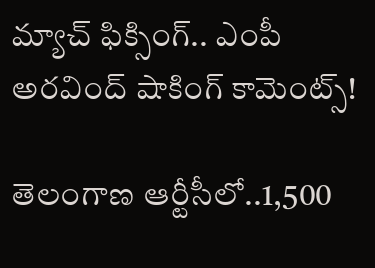మ్యాచ్ ఫిక్సింగ్.. ఎంపీ అరవింద్ షాకింగ్ కామెంట్స్!

తెలంగాణ ఆర్టీసీలో..1,500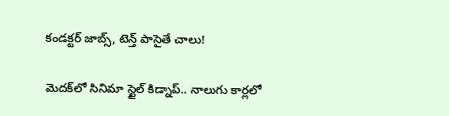కండక్టర్ జాబ్స్, టెన్త్ పాసైతే చాలు!

మెదక్‌లో సినిమా స్టైల్ కిడ్నాప్.. నాలుగు కార్లలో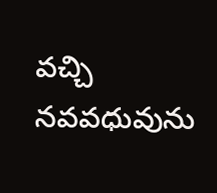వచ్చి నవవధువును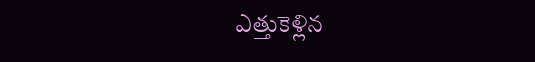ఎత్తుకెళ్లిన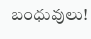బంధువులు!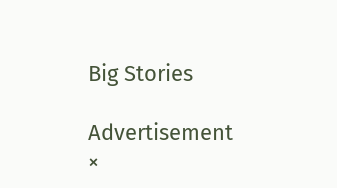Big Stories

Advertisement
×